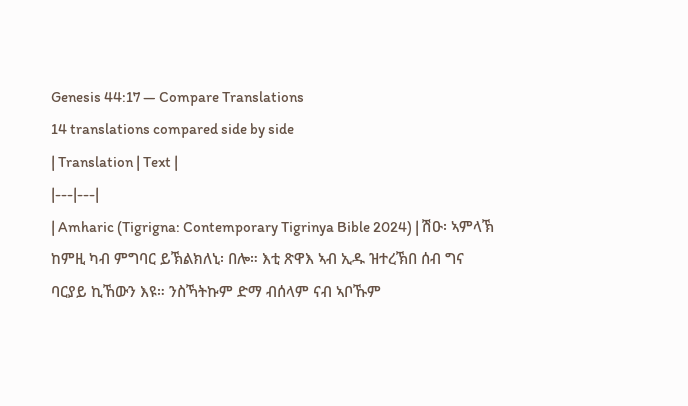Genesis 44:17 — Compare Translations
14 translations compared side by side
| Translation | Text |
|---|---|
| Amharic (Tigrigna: Contemporary Tigrinya Bible 2024) | ሽዑ፡ ኣምላኽ ከምዚ ካብ ምግባር ይኽልክለኒ፡ በሎ። እቲ ጽዋእ ኣብ ኢዱ ዝተረኽበ ሰብ ግና ባርያይ ኪኸውን እዩ። ንስኻትኩም ድማ ብሰላም ናብ ኣቦኹም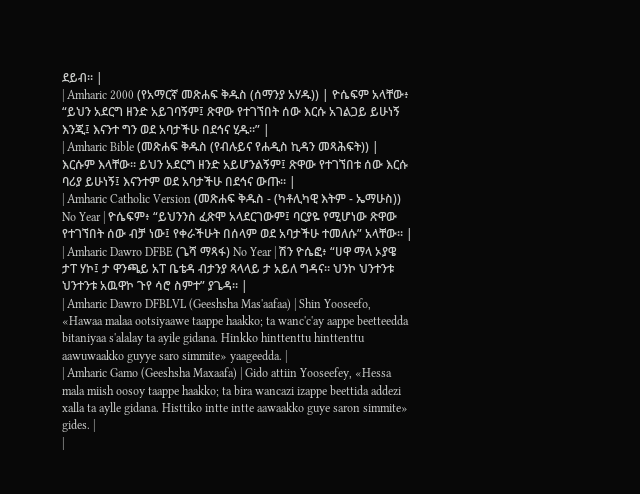ደይብ። |
| Amharic 2000 (የአማርኛ መጽሐፍ ቅዱስ (ሰማንያ አሃዱ)) | ዮሴፍም አላቸው፥ “ይህን አደርግ ዘንድ አይገባኝም፤ ጽዋው የተገኘበት ሰው እርሱ አገልጋይ ይሁነኝ እንጂ፤ እናንተ ግን ወደ አባታችሁ በደኅና ሂዱ።” |
| Amharic Bible (መጽሐፍ ቅዱስ (የብሉይና የሐዲስ ኪዳን መጻሕፍት)) | እርሱም እላቸው። ይህን አደርግ ዘንድ አይሆንልኝም፤ ጽዋው የተገኘበቱ ሰው እርሱ ባሪያ ይሁነኝ፤ እናንተም ወደ አባታችሁ በደኅና ውጡ። |
| Amharic Catholic Version (መጽሐፍ ቅዱስ - (ካቶሊካዊ እትም - ኤማሁስ)) No Year | ዮሴፍም፥ “ይህንንስ ፈጽሞ አላደርገውም፤ ባርያዬ የሚሆነው ጽዋው የተገኘበት ሰው ብቻ ነው፤ የቀራችሁት በሰላም ወደ አባታችሁ ተመለሱ” አላቸው። |
| Amharic Dawro DFBE (ጌሻ ማጻፋ) No Year | ሽን ዮሴፎ፥ “ሀዋ ማላ ኦያዌ ታፐ ሃኮ፤ ታ ዋንጫይ አፐ ቤቴዳ ብታንያ ጻላላይ ታ አይለ ግዳና። ህንኮ ህንተንቱ ህንተንቱ አዉዋኮ ጉየ ሳሮ ስምተ” ያጌዳ። |
| Amharic Dawro DFBLVL (Geeshsha Mas'aafaa) | Shin Yooseefo, «Hawaa malaa ootsiyaawe taappe haakko; ta wanc'c'ay aappe beetteedda bitaniyaa s'alalay ta ayile gidana. Hinkko hinttenttu hinttenttu aawuwaakko guyye saro simmite» yaageedda. |
| Amharic Gamo (Geeshsha Maxaafa) | Gido attiin Yooseefey, «Hessa mala miish oosoy taappe haakko; ta bira wancazi izappe beettida addezi xalla ta aylle gidana. Histtiko intte intte aawaakko guye saron simmite» gides. |
|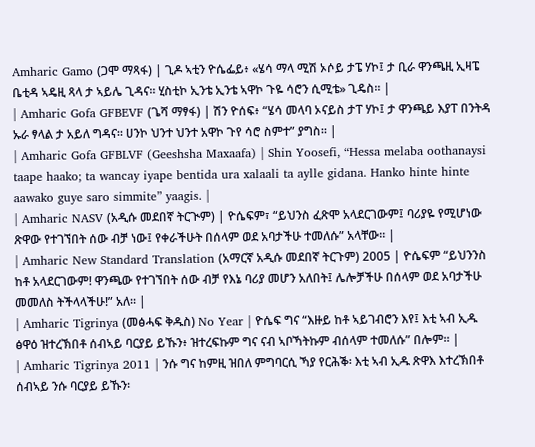Amharic Gamo (ጋሞ ማጻፋ) | ጊዶ ኣቲን ዮሴፌይ፥ «ሄሳ ማላ ሚሽ ኦሶይ ታፔ ሃኮ፤ ታ ቢራ ዋንጫዚ ኢዛፔ ቤቲዳ ኣዴዚ ጻላ ታ ኣይሌ ጊዳና። ሂስቲኮ ኢንቴ ኢንቴ ኣዋኮ ጉዬ ሳሮን ሲሚቴ» ጊዴስ። |
| Amharic Gofa GFBEVF (ጌሻ ማፃፋ) | ሽን ዮሰፍ፥ “ሄሳ መላባ ኦናይስ ታፐ ሃኮ፤ ታ ዋንጫይ እያፐ በንትዳ ኡራ ፃላል ታ አይለ ግዳና። ሀንኮ ህንተ ህንተ አዋኮ ጉየ ሳሮ ስምተ” ያግስ። |
| Amharic Gofa GFBLVF (Geeshsha Maxaafa) | Shin Yoosefi, “Hessa melaba oothanaysi taape haako; ta wancay iyape bentida ura xalaali ta aylle gidana. Hanko hinte hinte aawako guye saro simmite” yaagis. |
| Amharic NASV (አዲሱ መደበኛ ትርጒም) | ዮሴፍም፣ “ይህንስ ፈጽሞ አላደርገውም፤ ባሪያዬ የሚሆነው ጽዋው የተገኘበት ሰው ብቻ ነው፤ የቀራችሁት በሰላም ወደ አባታችሁ ተመለሱ” አላቸው። |
| Amharic New Standard Translation (አማርኛ አዲሱ መደበኛ ትርጉም) 2005 | ዮሴፍም “ይህንንስ ከቶ አላደርገውም! ዋንጫው የተገኘበት ሰው ብቻ የእኔ ባሪያ መሆን አለበት፤ ሌሎቻችሁ በሰላም ወደ አባታችሁ መመለስ ትችላላችሁ!” አለ። |
| Amharic Tigrinya (መፅሓፍ ቅዱስ) No Year | ዮሴፍ ግና “እዙይ ከቶ ኣይገብሮን እየ፤ እቲ ኣብ ኢዱ ፅዋዕ ዝተረኽበቶ ሰብኣይ ባርያይ ይኹን፥ ዝተረፍኩም ግና ናብ ኣቦኻትኩም ብሰላም ተመለሱ” በሎም። |
| Amharic Tigrinya 2011 | ንሱ ግና ከምዚ ዝበለ ምግባርሲ ኻያ የርሕቕ፡ እቲ ኣብ ኢዱ ጽዋእ እተረኽበቶ ሰብኣይ ንሱ ባርያይ ይኹን፡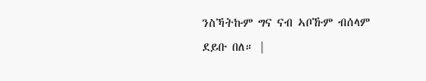ንስኻትኩም ግና ናብ ኣቦኹም ብሰላም ደይቡ በለ። |